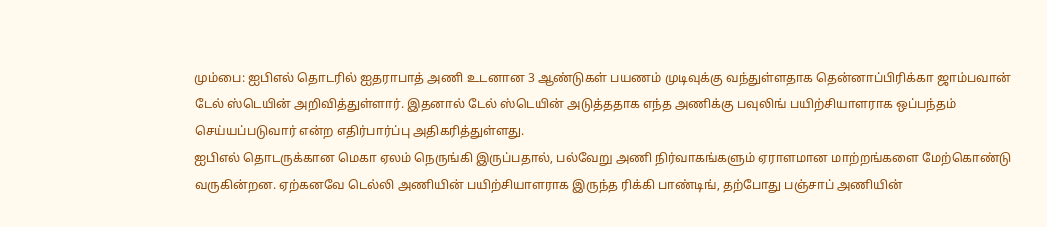மும்பை: ஐபிஎல் தொடரில் ஐதராபாத் அணி உடனான 3 ஆண்டுகள் பயணம் முடிவுக்கு வந்துள்ளதாக தென்னாப்பிரிக்கா ஜாம்பவான் டேல் ஸ்டெயின் அறிவித்துள்ளார். இதனால் டேல் ஸ்டெயின் அடுத்ததாக எந்த அணிக்கு பவுலிங் பயிற்சியாளராக ஒப்பந்தம் செய்யப்படுவார் என்ற எதிர்பார்ப்பு அதிகரித்துள்ளது.
ஐபிஎல் தொடருக்கான மெகா ஏலம் நெருங்கி இருப்பதால், பல்வேறு அணி நிர்வாகங்களும் ஏராளமான மாற்றங்களை மேற்கொண்டு வருகின்றன. ஏற்கனவே டெல்லி அணியின் பயிற்சியாளராக இருந்த ரிக்கி பாண்டிங், தற்போது பஞ்சாப் அணியின்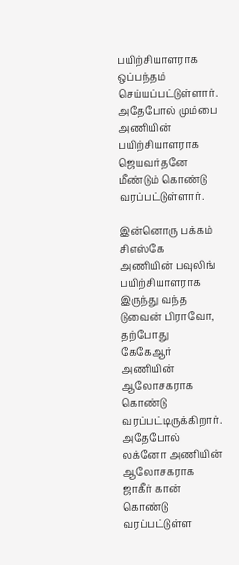பயிற்சியாளராக ஒப்பந்தம் செய்யப்பட்டுள்ளார். அதேபோல் மும்பை அணியின் பயிற்சியாளராக ஜெயவர்தனே மீண்டும் கொண்டு வரப்பட்டுள்ளார்.

இன்னொரு பக்கம் சிஎஸ்கே அணியின் பவுலிங் பயிற்சியாளராக இருந்து வந்த டுவைன் பிராவோ, தற்போது கேகேஆர் அணியின் ஆலோசகராக கொண்டு வரப்பட்டிருக்கிறார். அதேபோல் லக்னோ அணியின் ஆலோசகராக ஜாகீர் கான் கொண்டு வரப்பட்டுள்ள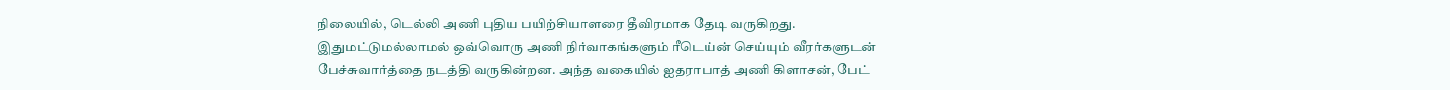நிலையில், டெல்லி அணி புதிய பயிற்சியாளரை தீவிரமாக தேடி வருகிறது.
இதுமட்டுமல்லாமல் ஒவ்வொரு அணி நிர்வாகங்களும் ரீடெய்ன் செய்யும் வீரர்களுடன் பேச்சுவார்த்தை நடத்தி வருகின்றன. அந்த வகையில் ஐதராபாத் அணி கிளாசன், பேட்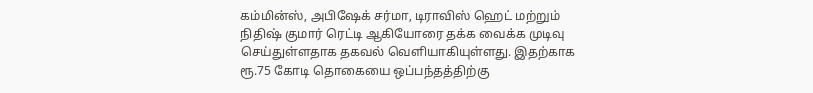கம்மின்ஸ், அபிஷேக் சர்மா, டிராவிஸ் ஹெட் மற்றும் நிதிஷ் குமார் ரெட்டி ஆகியோரை தக்க வைக்க முடிவு செய்துள்ளதாக தகவல் வெளியாகியுள்ளது. இதற்காக ரூ.75 கோடி தொகையை ஒப்பந்தத்திற்கு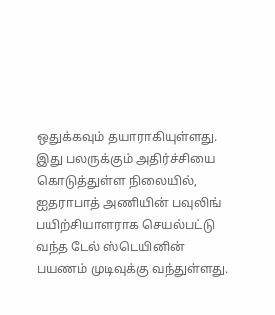ஒதுக்கவும் தயாராகியுள்ளது.
இது பலருக்கும் அதிர்ச்சியை கொடுத்துள்ள நிலையில், ஐதராபாத் அணியின் பவுலிங் பயிற்சியாளராக செயல்பட்டு வந்த டேல் ஸ்டெயினின் பயணம் முடிவுக்கு வந்துள்ளது.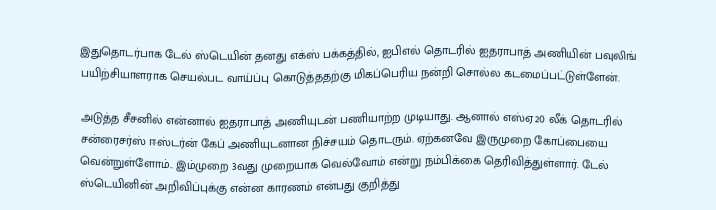இதுதொடர்பாக டேல் ஸ்டெயின் தனது எக்ஸ் பக்கத்தில், ஐபிஎல் தொடரில் ஐதராபாத் அணியின் பவுலிங் பயிற்சியாளராக செயல்பட வாய்ப்பு கொடுத்ததற்கு மிகப்பெரிய நன்றி சொல்ல கடமைப்பட்டுள்ளேன்.

அடுத்த சீசனில் என்னால் ஐதராபாத் அணியுடன் பணியாற்ற முடியாது. ஆனால் எஸ்ஏ20 லீக் தொடரில் சன்ரைசர்ஸ் ஈஸ்டர்ன் கேப் அணியுடனான நிச்சயம் தொடரும். ஏற்கனவே இருமுறை கோப்பையை வென்றுள்ளோம்.. இம்முறை 3வது முறையாக வெல்வோம் என்று நம்பிக்கை தெரிவித்துள்ளார். டேல் ஸ்டெயினின் அறிவிப்புக்கு என்ன காரணம் என்பது குறித்து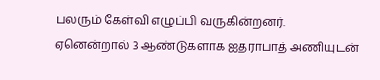பலரும் கேள்வி எழுப்பி வருகின்றனர்.
ஏனென்றால் 3 ஆண்டுகளாக ஐதராபாத் அணியுடன்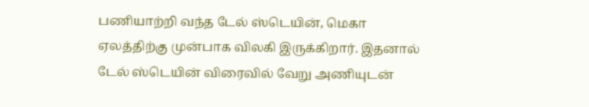பணியாற்றி வந்த டேல் ஸ்டெயின், மெகா ஏலத்திற்கு முன்பாக விலகி இருக்கிறார். இதனால் டேல் ஸ்டெயின் விரைவில் வேறு அணியுடன்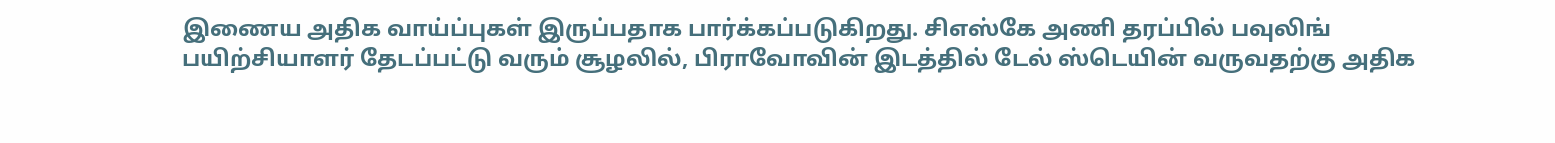இணைய அதிக வாய்ப்புகள் இருப்பதாக பார்க்கப்படுகிறது. சிஎஸ்கே அணி தரப்பில் பவுலிங் பயிற்சியாளர் தேடப்பட்டு வரும் சூழலில், பிராவோவின் இடத்தில் டேல் ஸ்டெயின் வருவதற்கு அதிக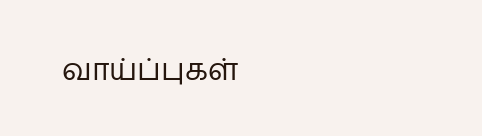வாய்ப்புகள்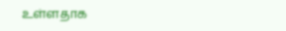உள்ளதாக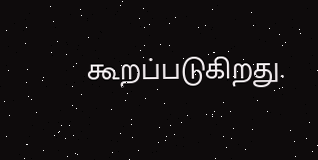கூறப்படுகிறது.